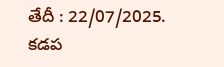తేదీ : 22/07/2025. కడప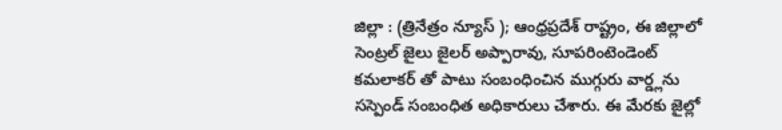జిల్లా : (త్రినేత్రం న్యూస్ ); ఆంధ్రప్రదేశ్ రాష్ట్రం, ఈ జిల్లాలో సెంట్రల్ జైలు జైలర్ అప్పారావు, సూపరింటెండెంట్ కమలాకర్ తో పాటు సంబంధించిన ముగ్గురు వార్డ్లను సస్పెండ్ సంబంధిత అధికారులు చేశారు. ఈ మేరకు జైల్లో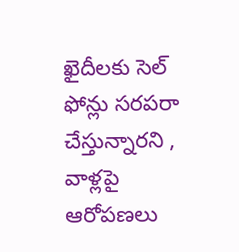ఖైదీలకు సెల్ ఫోన్లు సరపరా చేస్తున్నారని , వాళ్లపై ఆరోపణలు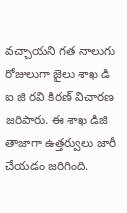వచ్చాయని గత నాలుగు రోజులుగా జైలు శాఖ డి ఐ జి రవి కిరణ్ విచారణ జరిపారు. ఈ శాఖ డిజి తాజాగా ఉత్తర్వులు జారీ చేయడం జరిగింది.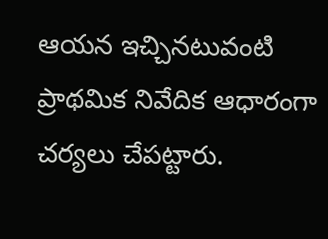ఆయన ఇచ్చినటువంటి ప్రాథమిక నివేదిక ఆధారంగా చర్యలు చేపట్టారు.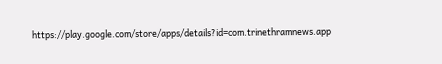https://play.google.com/store/apps/details?id=com.trinethramnews.app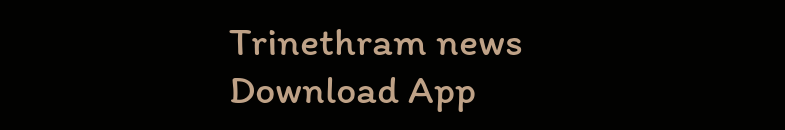Trinethram news
Download App